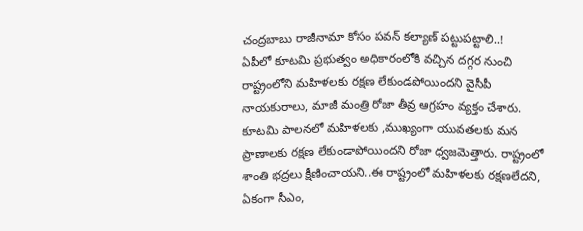చంద్రబాబు రాజీనామా కోసం పవన్ కల్యాణ్ పట్టుపట్టాలి..!
ఏపీలో కూటమి ప్రభుత్వం అధికారంలోకి వచ్చిన దగ్గర నుంచి రాష్ట్రంలోని మహిళలకు రక్షణ లేకుండపోయిందని వైసీపీ నాయకురాలు, మాజీ మంత్రి రోజా తీవ్ర ఆగ్రహం వ్యక్తం చేశారు. కూటమి పాలనలో మహిళలకు ,ముఖ్యంగా యువతలకు మన ప్రాణాలకు రక్షణ లేకుండాపోయిందని రోజా ధ్వజమెత్తారు. రాష్ట్రంలో శాంతి భద్రలు క్షీణించాయని..ఈ రాష్ట్రంలో మహిళలకు రక్షణలేదని, ఏకంగా సీఎం,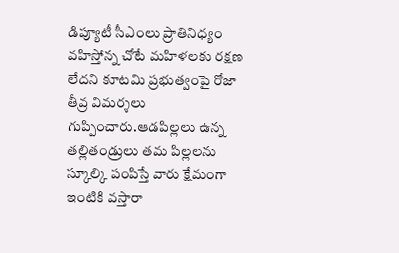డిప్యూటీ సీఎంలు ప్రాతినిధ్యం వహిస్తోన్న చోటే మహిళలకు రక్షణ లేదని కూటమి ప్రభుత్వంపై రోజా తీవ్ర విమర్శలు గుప్పించారు.ఆడపిల్లలు ఉన్న తల్లితండ్రులు తమ పిల్లలను స్కూల్కి పంపిస్తే వారు క్షేమంగా ఇంటికి వస్తారా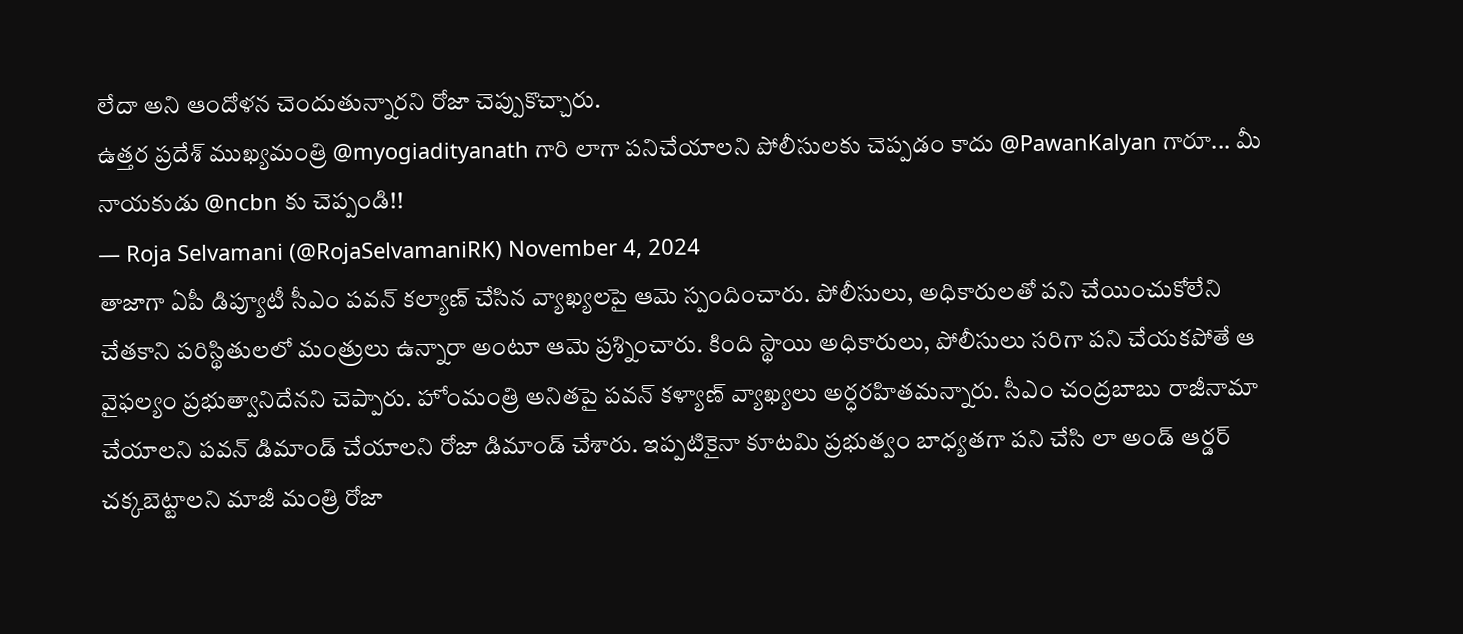లేదా అని ఆందోళన చెందుతున్నారని రోజా చెప్పుకొచ్చారు.
ఉత్తర ప్రదేశ్ ముఖ్యమంత్రి @myogiadityanath గారి లాగా పనిచేయాలని పోలీసులకు చెప్పడం కాదు @PawanKalyan గారూ... మీ నాయకుడు @ncbn కు చెప్పండి!!
— Roja Selvamani (@RojaSelvamaniRK) November 4, 2024
తాజాగా ఏపీ డిప్యూటీ సీఎం పవన్ కల్యాణ్ చేసిన వ్యాఖ్యలపై ఆమె స్పందించారు. పోలీసులు, అధికారులతో పని చేయించుకోలేని చేతకాని పరిస్థితులలో మంత్రులు ఉన్నారా అంటూ ఆమె ప్రశ్నించారు. కింది స్థాయి అధికారులు, పోలీసులు సరిగా పని చేయకపోతే ఆ వైఫల్యం ప్రభుత్వానిదేనని చెప్పారు. హోంమంత్రి అనితపై పవన్ కళ్యాణ్ వ్యాఖ్యలు అర్ధరహితమన్నారు. సీఎం చంద్రబాబు రాజీనామా చేయాలని పవన్ డిమాండ్ చేయాలని రోజా డిమాండ్ చేశారు. ఇప్పటికైనా కూటమి ప్రభుత్వం బాధ్యతగా పని చేసి లా అండ్ ఆర్డర్ చక్కబెట్టాలని మాజీ మంత్రి రోజా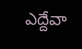ఎద్దేవా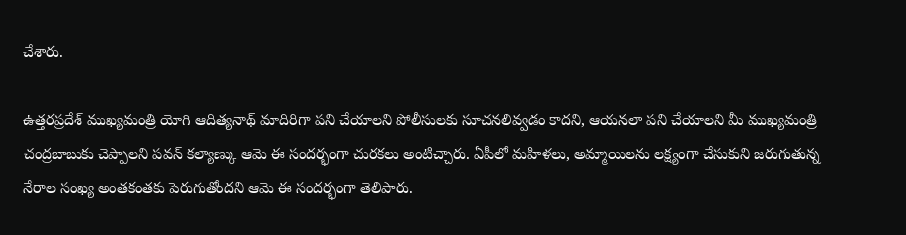చేశారు.

ఉత్తరప్రదేశ్ ముఖ్యమంత్రి యోగి ఆదిత్యనాథ్ మాదిరిగా పని చేయాలని పోలీసులకు సూచనలివ్వడం కాదని, ఆయనలా పని చేయాలని మీ ముఖ్యమంత్రి చంద్రబాబుకు చెప్పాలని పవన్ కల్యాణ్కు ఆమె ఈ సందర్భంగా చురకలు అంటిచ్చారు. ఏపీలో మహిళలు, అమ్మాయిలను లక్ష్యంగా చేసుకుని జరుగుతున్న నేరాల సంఖ్య అంతకంతకు పెరుగుతోందని ఆమె ఈ సందర్భంగా తెలిపారు.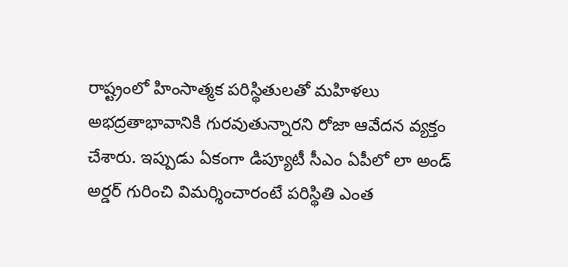రాష్ట్రంలో హింసాత్మక పరిస్థితులతో మహిళలు అభద్రతాభావానికి గురవుతున్నారని రోజా ఆవేదన వ్యక్తం చేశారు. ఇప్పుడు ఏకంగా డిప్యూటీ సీఎం ఏపీలో లా అండ్ అర్డర్ గురించి విమర్శించారంటే పరిస్థితి ఎంత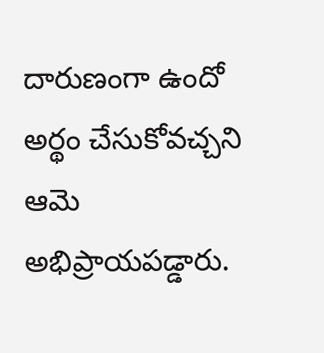దారుణంగా ఉందో అర్థం చేసుకోవచ్చని ఆమె అభిప్రాయపడ్డారు.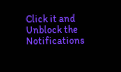Click it and Unblock the Notifications